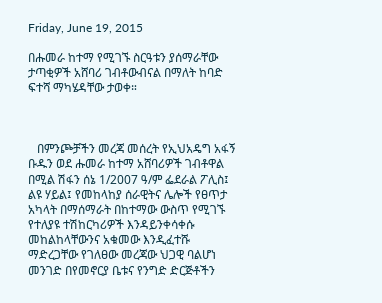Friday, June 19, 2015

በሑመራ ከተማ የሚገኙ ስርዓቱን ያሰማራቸው ታጣቂዎች አሸባሪ ገብቶውብናል በማለት ከባድ ፍተሻ ማካሄዳቸው ታወቀ።



   በምንጮቻችን መረጃ መሰረት የኢህአዴግ አፋኝ ቡዱን ወደ ሑመራ ከተማ አሸባሪዎች ገብቶዋል በሚል ሽፋን ሰኔ 1/2007 ዓ/ም ፌደራል ፖሊስ፤ ልዩ ሃይል፤ የመከላከያ ሰራዊትና ሌሎች የፀጥታ አካላት በማሰማራት በከተማው ውስጥ የሚገኙ የተለያዩ ተሽከርካሪዎች እንዳይንቀሳቀሱ መከልከላቸውንና አቁመው እንዲፈተሹ ማድረጋቸው የገለፀው መረጃው ህጋዊ ባልሆነ መንገድ በየመኖርያ ቤቱና የንግድ ድርጅቶችን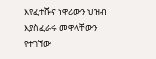እየፈተሹና ነዋሪውን ህዝብ እያስፈራሩ መዋላቸውን የተገኘው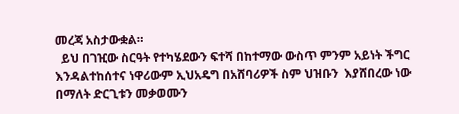መረጃ አስታውቋል።
  ይህ በገዢው ስርዓት የተካሄደውን ፍተሻ በከተማው ውስጥ ምንም አይነት ችግር እንዳልተከሰተና ነዋሪውም ኢህአዴግ በአሸባሪዎች ስም ህዝቡን  እያሸበረው ነው በማለት ድርጊቱን መቃወሙን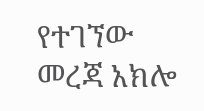የተገኘው መረጃ አክሎ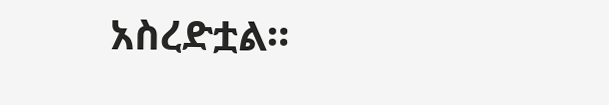አስረድቷል።